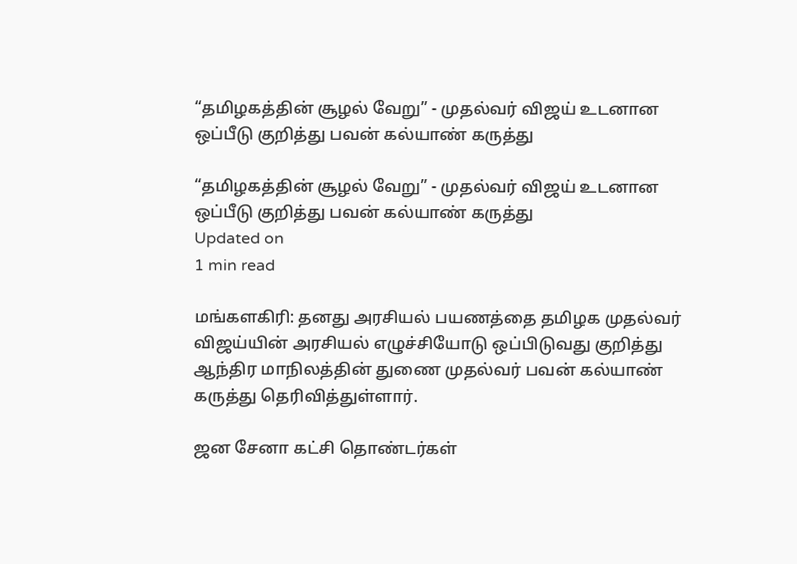“தமிழகத்தின் சூழல் வேறு” - முதல்வர் விஜய் உடனான ஒப்பீடு குறித்து பவன் கல்யாண் கருத்து

“தமிழகத்தின் சூழல் வேறு” - முதல்வர் விஜய் உடனான ஒப்பீடு குறித்து பவன் கல்யாண் கருத்து
Updated on
1 min read

மங்களகிரி: தனது அரசியல் பயணத்தை தமிழக முதல்வர் விஜய்யின் அரசியல் எழுச்சியோடு ஒப்பிடுவது குறித்து ஆந்திர மாநிலத்தின் துணை முதல்வர் பவன் கல்யாண் கருத்து தெரிவித்துள்ளார்.

ஜன சேனா கட்சி தொண்டர்கள்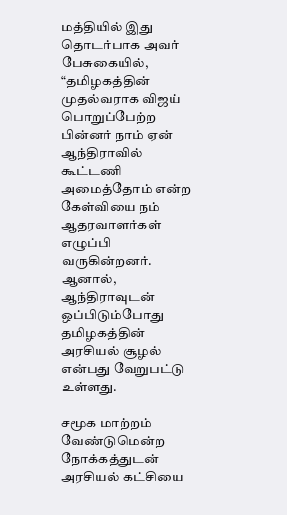மத்தியில் இது தொடர்பாக அவர் பேசுகையில், “தமிழகத்தின் முதல்வராக விஜய் பொறுப்பேற்ற பின்னர் நாம் ஏன் ஆந்திராவில் கூட்டணி அமைத்தோம் என்ற கேள்வியை நம் ஆதரவாளர்கள் எழுப்பி வருகின்றனர். ஆனால், ஆந்திராவுடன் ஒப்பிடும்போது தமிழகத்தின் அரசியல் சூழல் என்பது வேறுபட்டு உள்ளது.

சமூக மாற்றம் வேண்டுமென்ற நோக்கத்துடன் அரசியல் கட்சியை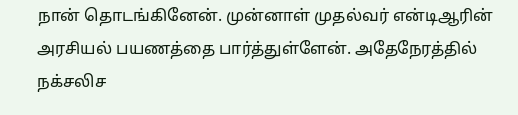நான் தொடங்கினேன். முன்னாள் முதல்வர் என்டிஆரின் அரசியல் பயணத்தை பார்த்துள்ளேன். அதேநேரத்தில் நக்சலிச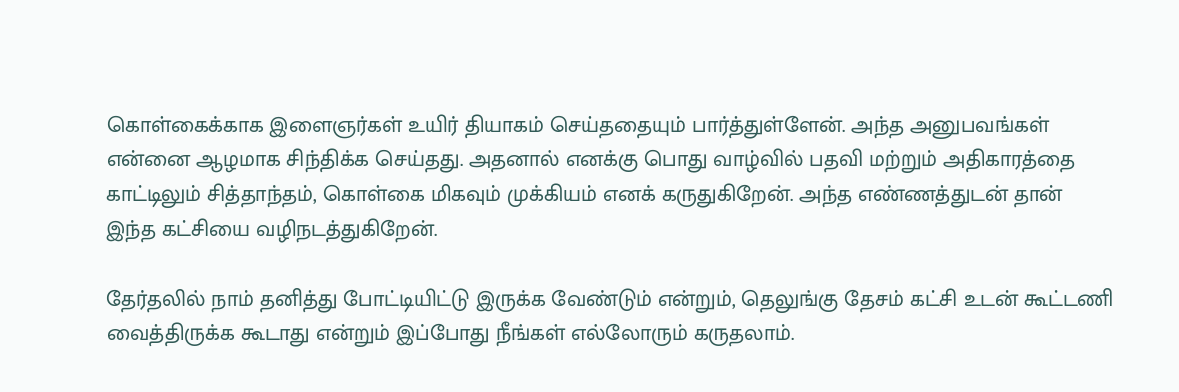கொள்கைக்காக இளைஞர்கள் உயிர் தியாகம் செய்ததையும் பார்த்துள்ளேன். அந்த அனுபவங்கள் என்னை ஆழமாக சிந்திக்க செய்தது. அதனால் எனக்கு பொது வாழ்வில் பதவி மற்றும் அதிகாரத்தை காட்டிலும் சித்தாந்தம், கொள்கை மிகவும் முக்கியம் எனக் கருதுகிறேன். அந்த எண்ணத்துடன் தான் இந்த கட்சியை வழிநடத்துகிறேன்.

தேர்தலில் நாம் தனித்து போட்டியிட்டு இருக்க வேண்டும் என்றும், தெலுங்கு தேசம் கட்சி உடன் கூட்டணி வைத்திருக்க கூடாது என்றும் இப்போது நீங்கள் எல்லோரும் கருதலாம்.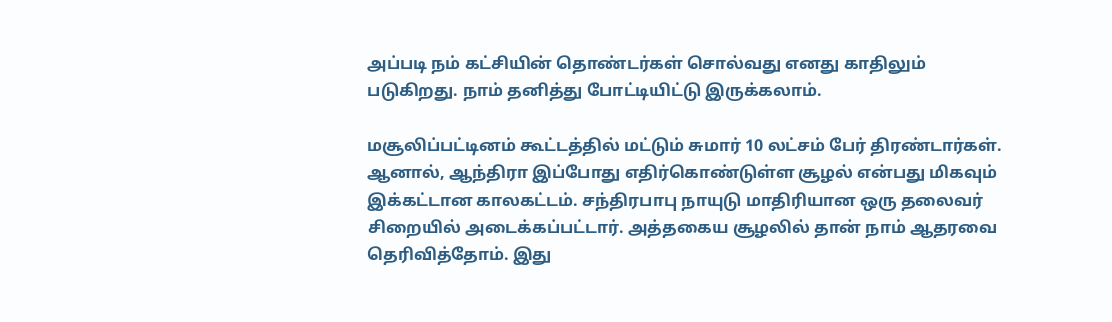அப்படி நம் கட்சியின் தொண்டர்கள் சொல்வது எனது காதிலும் படுகிறது. நாம் தனித்து போட்டியிட்டு இருக்கலாம்.

மசூலிப்பட்டினம் கூட்டத்தில் மட்டும் சுமார் 10 லட்சம் பேர் திரண்டார்கள். ஆனால், ஆந்திரா இப்போது எதிர்கொண்டுள்ள சூழல் என்பது மிகவும் இக்கட்டான காலகட்டம். சந்திரபாபு நாயுடு மாதிரியான ஒரு தலைவர் சிறையில் அடைக்கப்பட்டார். அத்தகைய சூழலில் தான் நாம் ஆதரவை தெரிவித்தோம். இது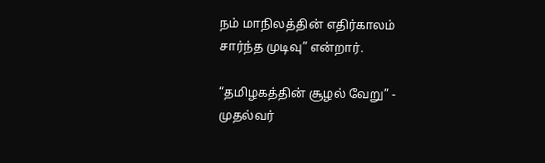நம் மாநிலத்தின் எதிர்காலம் சார்ந்த முடிவு” என்றார்.

“தமிழகத்தின் சூழல் வேறு” - முதல்வர்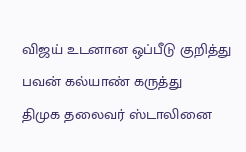விஜய் உடனான ஒப்பீடு குறித்து பவன் கல்யாண் கருத்து
திமுக தலைவர் ஸ்டாலினை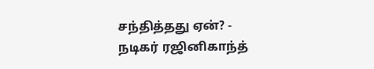சந்தித்தது ஏன்? - நடிகர் ரஜினிகாந்த்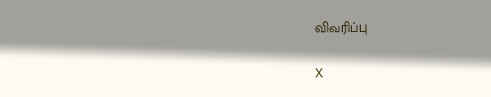விவரிப்பு

X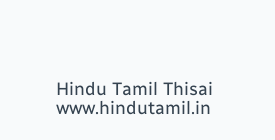Hindu Tamil Thisai
www.hindutamil.in